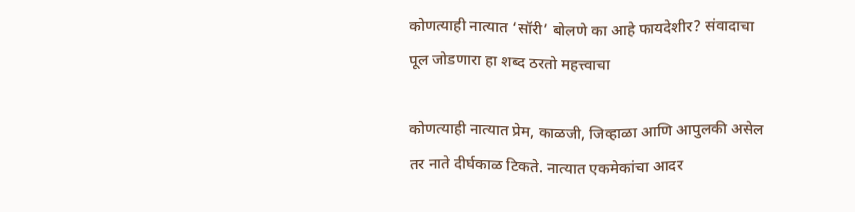कोणत्याही नात्यात ‘सॉरी’ बोलणे का आहे फायदेशीर? संवादाचा पूल जोडणारा हा शब्द ठरतो महत्त्वाचा

कोणत्याही नात्यात प्रेम, काळजी, जिव्हाळा आणि आपुलकी असेल तर नाते दीर्घकाळ टिकते. नात्यात एकमेकांचा आदर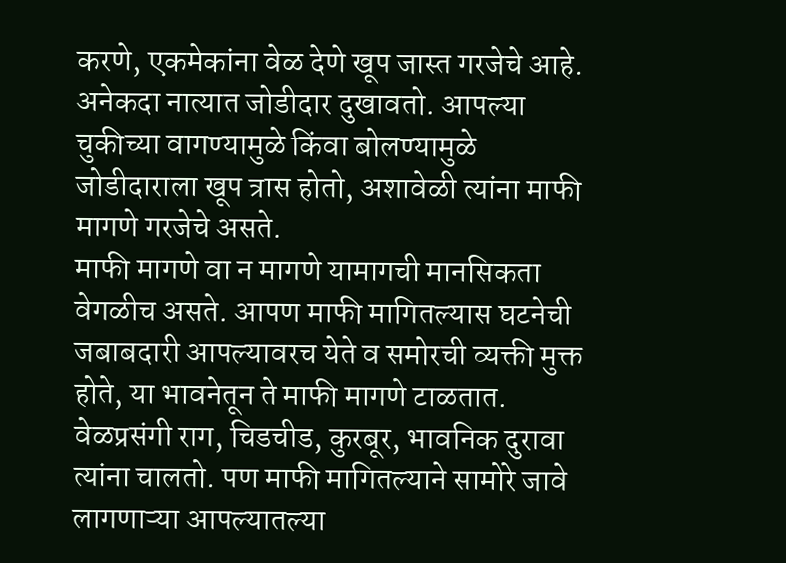करणे, एकमेकांना वेळ देणे खूप जास्त गरजेचे आहे. अनेकदा नात्यात जोडीदार दुखावतो. आपल्या चुकीच्या वागण्यामुळे किंवा बोलण्यामुळे जोडीदाराला खूप त्रास होतो, अशावेळी त्यांना माफी मागणे गरजेचे असते.
माफी मागणे वा न मागणे यामागची मानसिकता वेगळीच असते. आपण माफी मागितल्यास घटनेची जबाबदारी आपल्यावरच येते व समोरची व्यक्ती मुक्त होते, या भावनेतून ते माफी मागणे टाळतात. वेळप्रसंगी राग, चिडचीड, कुरबूर, भावनिक दुरावा त्यांना चालतो. पण माफी मागितल्याने सामोरे जावे लागणाऱ्या आपल्यातल्या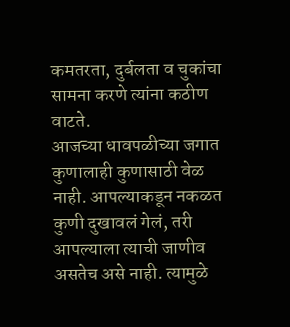कमतरता, दुर्बलता व चुकांचा सामना करणे त्यांना कठीण वाटते.
आजच्या धावपळीच्या जगात कुणालाही कुणासाठी वेळ नाही. आपल्याकडून नकळत कुणी दुखावलं गेलं, तरी आपल्याला त्याची जाणीव असतेच असे नाही. त्यामुळे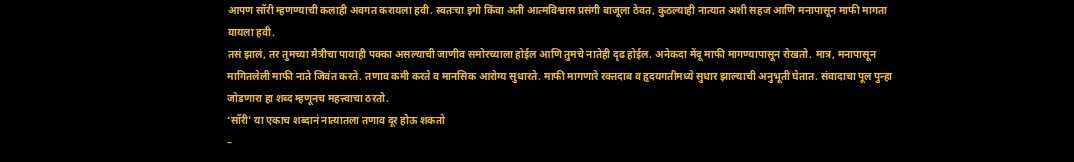आपण सॉरी म्हणण्याची कलाही अवगत करायला हवी. स्वतःचा इगो किंवा अती आत्मविश्वास प्रसंगी बाजूला ठेवत, कुठल्याही नात्यात अशी सहज आणि मनापासून माफी मागता यायला हवी.
तसं झालं, तर तुमच्या मैत्रीचा पायाही पक्का असल्याची जाणीव समोरच्याला होईल आणि तुमचे नातेही दृढ होईल. अनेकदा मेंदू माफी मागण्यापासून रोखतो. मात्र, मनापासून मागितलेली माफी नाते जिवंत करते. तणाव कमी करते व मानसिक आरोग्य सुधारते. माफी मागणारे रक्तदाब व हृदयगतीमध्ये सुधार झाल्याची अनुभूती घेतात. संवादाचा पूल पुन्हा जोडणारा हा शब्द म्हणूनच महत्त्वाचा ठरतो.
‘सॉरी’ या एकाच शब्दानं नात्यातला तणाव दूर होऊ शकतो
–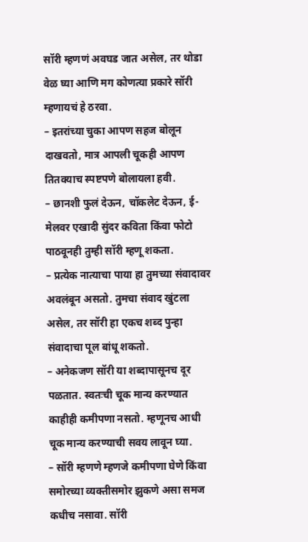सॉरी म्हणणं अवघड जात असेल, तर थोडा वेळ घ्या आणि मग कोणत्या प्रकारे सॉरी म्हणायचं हे ठरवा.
– इतरांच्या चुका आपण सहज बोलून दाखवतो, मात्र आपली चूकही आपण तितक्याच स्पष्टपणे बोलायला हवी.
– छानशी फुलं देऊन, चॉकलेट देऊन, ई-मेलवर एखादी सुंदर कविता किंवा फोटो पाठवूनही तुम्ही सॉरी म्हणू शकता.
– प्रत्येक नात्याचा पाया हा तुमच्या संवादावर अवलंबून असतो. तुमचा संवाद खुंटला असेल, तर सॉरी हा एकच शब्द पुन्हा संवादाचा पूल बांधू शकतो.
– अनेकजण सॉरी या शब्दापासूनच दूर पळतात. स्वतःची चूक मान्य करण्यात काहीही कमीपणा नसतो. म्हणूनच आधी चूक मान्य करण्याची सवय लावून घ्या.
– सॉरी म्हणणे म्हणजे कमीपणा घेणे किंवा समोरच्या व्यक्तीसमोर झुकणे असा समज कधीच नसावा. सॉरी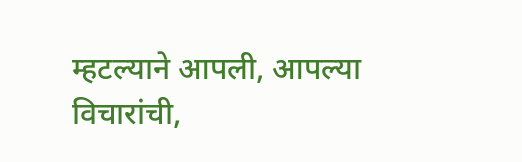म्हटल्याने आपली, आपल्या विचारांची,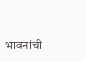भावनांची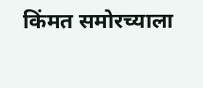किंमत समोरच्याला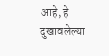आहे, हे दुखावलेल्या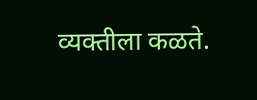व्यक्तीला कळते.